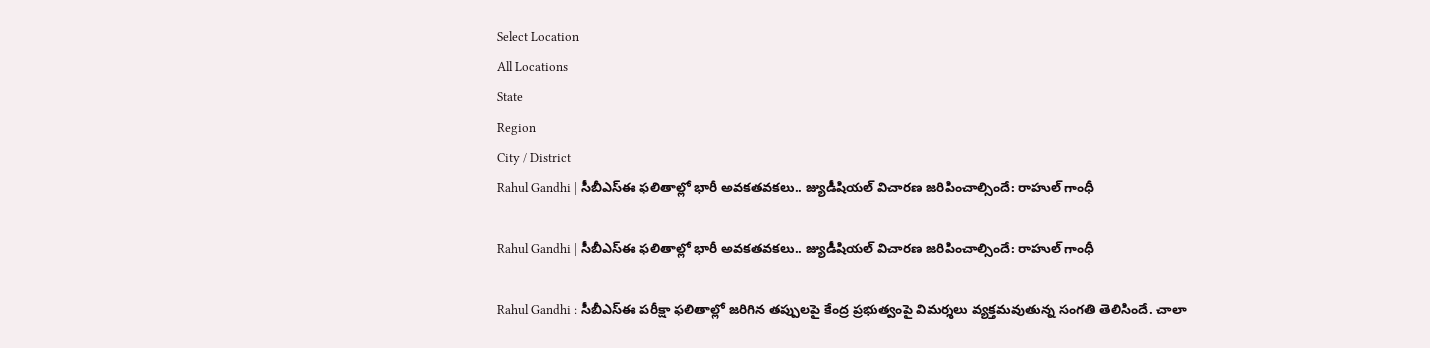Select Location
All Locations
State
Region
City / District
Rahul Gandhi | సీబీఎస్‌ఈ ఫలితాల్లో భారీ అవకతవకలు.. జ్యుడీషియల్ విచారణ జరిపించాల్సిందే: రాహుల్ గాంధీ

Rahul Gandhi | సీబీఎస్‌ఈ ఫలితాల్లో భారీ అవకతవకలు.. జ్యుడీషియల్ విచారణ జరిపించాల్సిందే: రాహుల్ గాంధీ

Rahul Gandhi : సీబీఎస్‌ఈ పరీక్షా ఫలితాల్లో జరిగిన తప్పులపై కేంద్ర ప్రభుత్వంపై విమర్శలు వ్యక్తమవుతున్న సంగతి తెలిసిందే. చాలా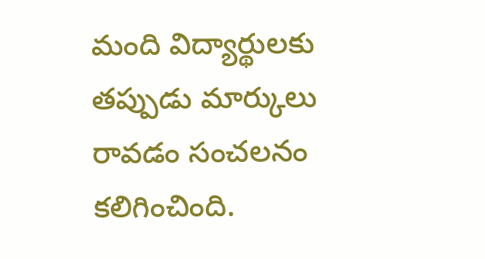మంది విద్యార్థులకు తప్పుడు మార్కులు రావడం సంచలనం కలిగించింది.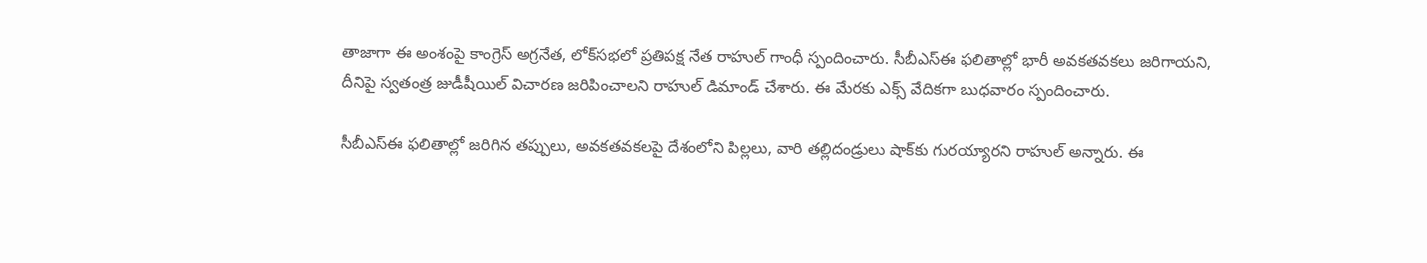తాజాగా ఈ అంశంపై కాంగ్రెస్ అగ్రనేత, లోక్‌సభలో ప్రతిపక్ష నేత రాహుల్ గాంధీ స్పందించారు. సీబీఎస్‌ఈ ఫలితాల్లో భారీ అవకతవకలు జరిగాయని, దీనిపై స్వతంత్ర జుడీషీయిల్ విచారణ జరిపించాలని రాహుల్ డిమాండ్ చేశారు. ఈ మేరకు ఎక్స్ వేదికగా బుధవారం స్పందించారు.

సీబీఎస్‌ఈ ఫలితాల్లో జరిగిన తప్పులు, అవకతవకలపై దేశంలోని పిల్లలు, వారి తల్లిదండ్రులు షాక్‌కు గురయ్యారని రాహుల్ అన్నారు. ఈ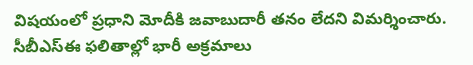విషయంలో ప్రధాని మోదీకి జవాబుదారీ తనం లేదని విమర్శించారు. సీబీఎస్‌ఈ ఫలితాల్లో భారీ అక్రమాలు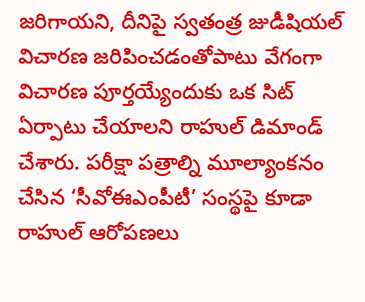జరిగాయని, దీనిపై స్వతంత్ర జుడీషియల్ విచారణ జరిపించడంతోపాటు వేగంగా విచారణ పూర్తయ్యేందుకు ఒక సిట్ ఏర్పాటు చేయాలని రాహుల్ డిమాండ్ చేశారు. పరీక్షా పత్రాల్ని మూల్యాంకనం చేసిన ‘సీవోఈఎంపీటీ’ సంస్థపై కూడా రాహుల్ ఆరోపణలు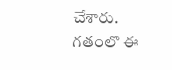చేశారు. గతంలొ ఈ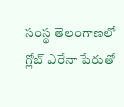సంస్థ తెలంగాణలో గ్లోబ్ ఎరేనా పేరుతో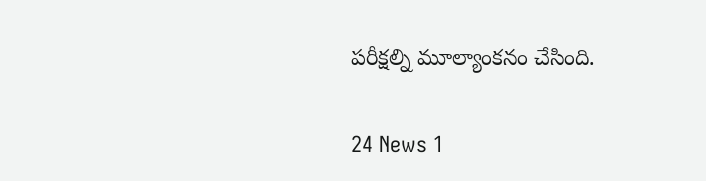పరీక్షల్ని మూల్యాంకనం చేసింది.


24 News 1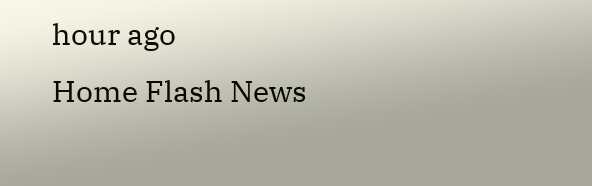hour ago
Home Flash News